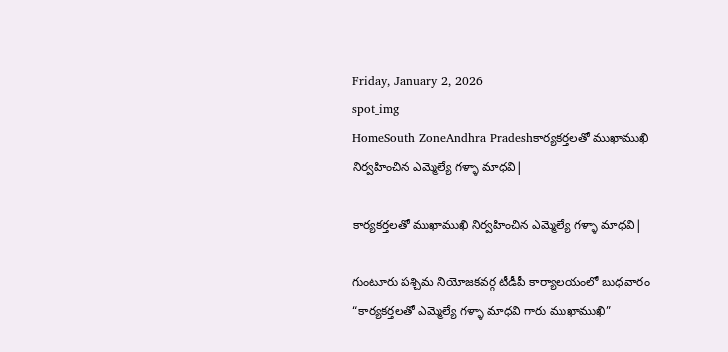Friday, January 2, 2026
spot_img
HomeSouth ZoneAndhra Pradeshకార్యకర్తలతో ముఖాముఖి నిర్వహించిన ఎమ్మెల్యే గళ్ళా మాధవి|

కార్యకర్తలతో ముఖాముఖి నిర్వహించిన ఎమ్మెల్యే గళ్ళా మాధవి|

గుంటూరు పశ్చిమ నియోజకవర్గ టీడీపీ కార్యాలయంలో బుధవారం “కార్యకర్తలతో ఎమ్మెల్యే గళ్ళా మాధవి గారు ముఖాముఖి”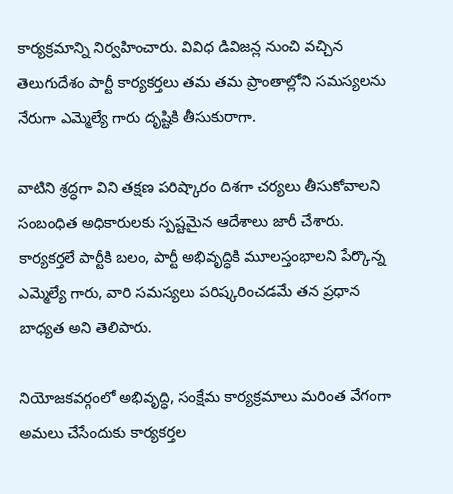కార్యక్రమాన్ని నిర్వహించారు. వివిధ డివిజన్ల నుంచి వచ్చిన తెలుగుదేశం పార్టీ కార్యకర్తలు తమ తమ ప్రాంతాల్లోని సమస్యలను నేరుగా ఎమ్మెల్యే గారు దృష్టికి తీసుకురాగా.

వాటిని శ్రద్ధగా విని తక్షణ పరిష్కారం దిశగా చర్యలు తీసుకోవాలని సంబంధిత అధికారులకు స్పష్టమైన ఆదేశాలు జారీ చేశారు. కార్యకర్తలే పార్టీకి బలం, పార్టీ అభివృద్ధికి మూలస్తంభాలని పేర్కొన్న ఎమ్మెల్యే గారు, వారి సమస్యలు పరిష్కరించడమే తన ప్రధాన బాధ్యత అని తెలిపారు.

నియోజకవర్గంలో అభివృద్ధి, సంక్షేమ కార్యక్రమాలు మరింత వేగంగా అమలు చేసేందుకు కార్యకర్తల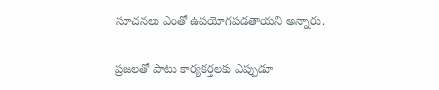సూచనలు ఎంతో ఉపయోగపడతాయని అన్నారు.

ప్రజలతో పాటు కార్యకర్తలకు ఎప్పుడూ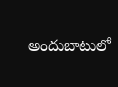అందుబాటులో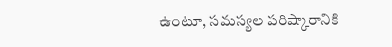ఉంటూ, సమస్యల పరిష్కారానికి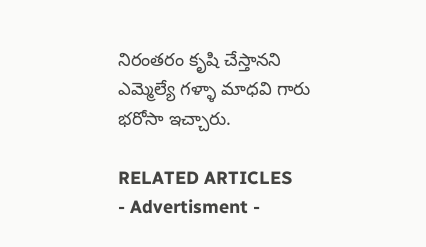నిరంతరం కృషి చేస్తానని ఎమ్మెల్యే గళ్ళా మాధవి గారు భరోసా ఇచ్చారు.

RELATED ARTICLES
- Advertisment -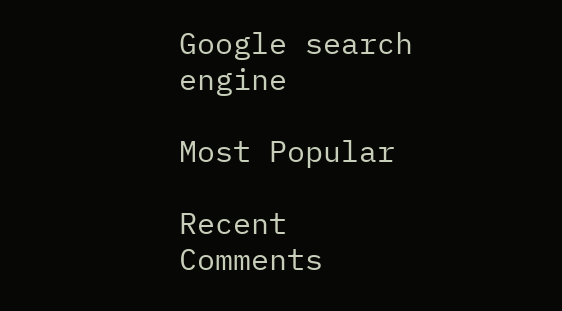Google search engine

Most Popular

Recent Comments